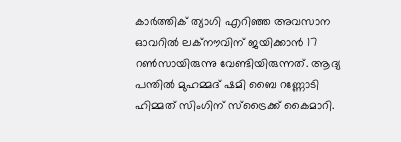കാര്‍ത്തിക് ത്യാഗി എറി‍ഞ്ഞ അവസാന ഓവറിൽ ലക്നൗവിന് ജയിക്കാൻ 17 റൺസായിരുന്നു വേണ്ടിയിരുന്നത്. ആദ്യ പന്തില്‍ മുഹമ്മദ് ഷമി ബൈ റണ്ണോടി ഹിമ്മത് സിംഗിന് സ്ട്രൈക്ക് കൈമാറി.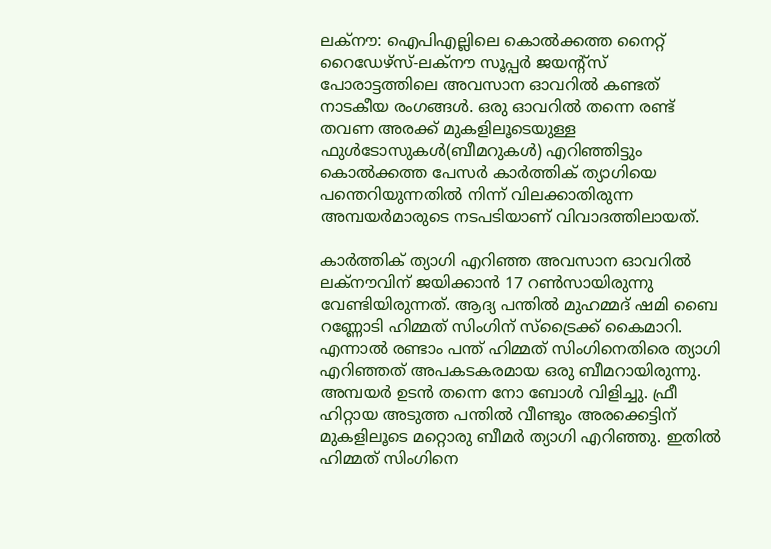ലക്നൗ: ഐപിഎല്ലിലെ കൊൽക്കത്ത നൈറ്റ് റൈഡേഴ്‌സ്-ലക്നൗ സൂപ്പർ ജയന്‍റ്സ് പോരാട്ടത്തിലെ അവസാന ഓവറില്‍ കണ്ടത് നാടകീയ രംഗങ്ങൾ. ഒരു ഓവറിൽ തന്നെ രണ്ട് തവണ അരക്ക് മുകളിലൂടെയുള്ള ഫുള്‍ടോസുകള്‍(ബീമറുകള്‍) എറിഞ്ഞിട്ടും കൊല്‍ക്കത്ത പേസർ കാർത്തിക് ത്യാഗിയെ പന്തെറിയുന്നതില്‍ നിന്ന് വിലക്കാതിരുന്ന അമ്പയര്‍മാരുടെ നടപടിയാണ് വിവാദത്തിലായത്.

കാര്‍ത്തിക് ത്യാഗി എറി‍ഞ്ഞ അവസാന ഓവറിൽ ലക്നൗവിന് ജയിക്കാൻ 17 റൺസായിരുന്നു വേണ്ടിയിരുന്നത്. ആദ്യ പന്തില്‍ മുഹമ്മദ് ഷമി ബൈ റണ്ണോടി ഹിമ്മത് സിംഗിന് സ്ട്രൈക്ക് കൈമാറി. എന്നാല്‍ രണ്ടാം പന്ത് ഹിമ്മത് സിംഗിനെതിരെ ത്യാഗി എറിഞ്ഞത് അപകടകരമായ ഒരു ബീമറായിരുന്നു. അമ്പയർ ഉടൻ തന്നെ നോ ബോൾ വിളിച്ചു. ഫ്രീ ഹിറ്റായ അടുത്ത പന്തില്‍ വീണ്ടും അരക്കെട്ടിന് മുകളിലൂടെ മറ്റൊരു ബീമര്‍ ത്യാഗി എറിഞ്ഞു. ഇതില്‍ ഹിമ്മത് സിംഗിനെ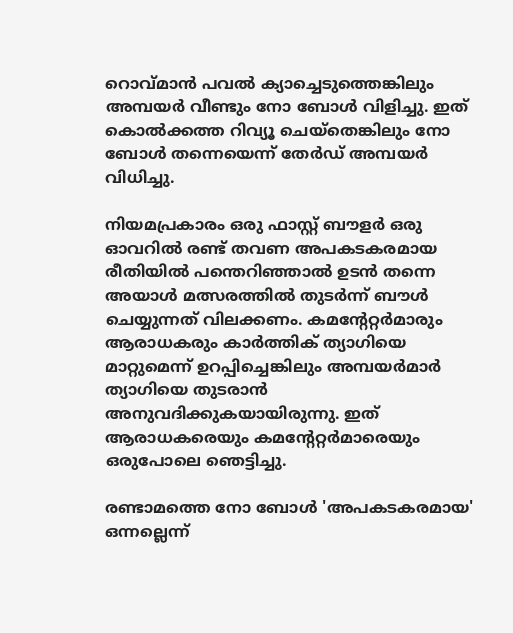റൊവ്മാന്‍ പവല്‍ ക്യാച്ചെടുത്തെങ്കിലും അമ്പയര്‍ വീണ്ടും നോ ബോള്‍ വിളിച്ചു. ഇത് കൊല്‍ക്കത്ത റിവ്യൂ ചെയ്തെങ്കിലും നോ ബോൾ തന്നെയെന്ന് തേർഡ് അമ്പയർ വിധിച്ചു.

നിയമപ്രകാരം ഒരു ഫാസ്റ്റ് ബൗളർ ഒരു ഓവറില്‍ രണ്ട് തവണ അപകടകരമായ രീതിയിൽ പന്തെറിഞ്ഞാൽ ഉടൻ തന്നെ അയാള്‍ മത്സരത്തില്‍ തുടര്‍ന്ന് ബൗള്‍ ചെയ്യുന്നത് വിലക്കണം. കമന്‍റേറ്റർമാരും ആരാധകരും കാര്‍ത്തിക് ത്യാഗിയെ മാറ്റുമെന്ന് ഉറപ്പിച്ചെങ്കിലും അമ്പയർമാർ ത്യാഗിയെ തുടരാന്‍ അനുവദിക്കുകയായിരുന്നു. ഇത് ആരാധകരെയും കമന്‍റേറ്റര്‍മാരെയും ഒരുപോലെ ഞെട്ടിച്ചു.

രണ്ടാമത്തെ നോ ബോൾ 'അപകടകരമായ' ഒന്നല്ലെന്ന്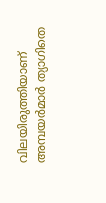വിലയിരുത്തിയാണ് അമ്പയർമാർ ത്യാഗിതെ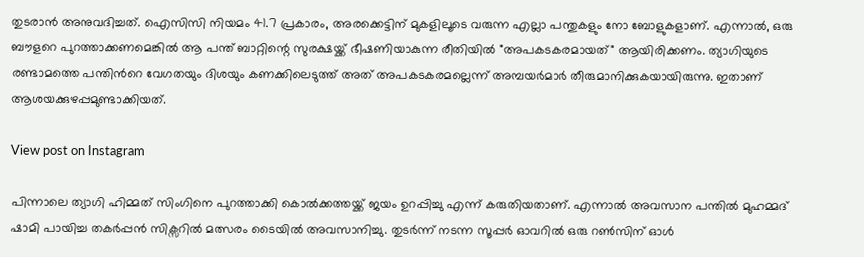തുടരാന്‍ അനുവദിച്ചത്. ഐസിസി നിയമം 41.7 പ്രകാരം, അരക്കെട്ടിന് മുകളിലൂടെ വരുന്ന എല്ലാ പന്തുകളും നോ ബോളുകളാണ്. എന്നാൽ, ഒരു ബൗളറെ പുറത്താക്കണമെങ്കിൽ ആ പന്ത് ബാറ്റിന്റെ സുരക്ഷയ്ക്ക് ഭീഷണിയാകുന്ന രീതിയിൽ "അപകടകരമായത്" ആയിരിക്കണം. ത്യാഗിയുടെ രണ്ടാമത്തെ പന്തിന്‍റെ വേഗതയും ദിശയും കണക്കിലെടുത്ത് അത് അപകടകരമല്ലെന്ന് അമ്പയർമാർ തീരുമാനിക്കുകയായിരുന്നു. ഇതാണ് ആശയക്കുഴപ്പമുണ്ടാക്കിയത്.

View post on Instagram

പിന്നാലെ ത്യാഗി ഹിമ്മത് സിംഗിനെ പുറത്താക്കി കൊൽക്കത്തയ്ക്ക് ജയം ഉറപ്പിച്ചു എന്ന് കരുതിയതാണ്. എന്നാൽ അവസാന പന്തിൽ മുഹമ്മദ് ഷാമി പായിച്ച തകർപ്പൻ സിക്സറിൽ മത്സരം ടൈയിൽ അവസാനിച്ചു. തുടര്‍ന്ന് നടന്ന സൂപ്പര്‍ ഓവറില്‍ ഒരു റണ്‍സിന് ഓള്‍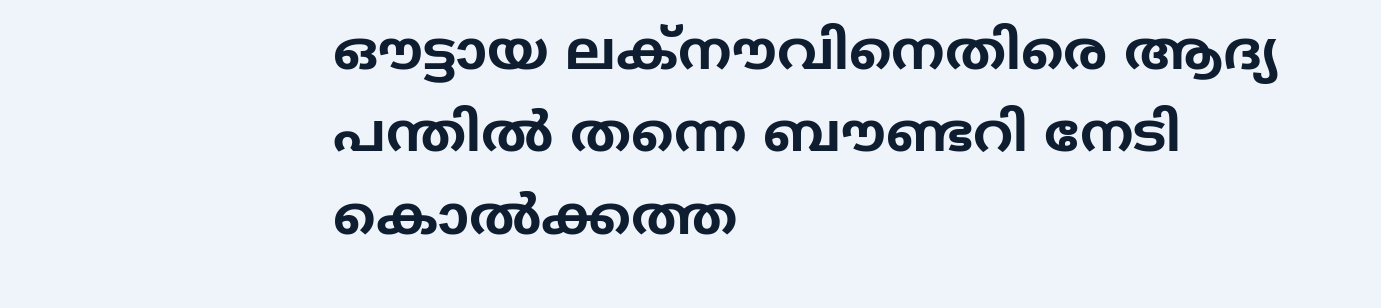ഔട്ടായ ലക്നൗവിനെതിരെ ആദ്യ പന്തില്‍ തന്നെ ബൗണ്ടറി നേടി കൊല്‍ക്കത്ത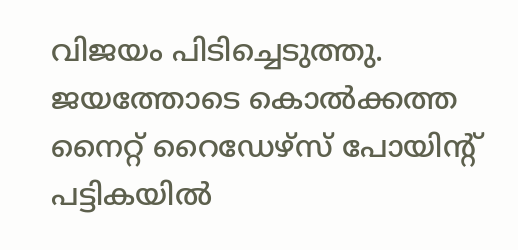വിജയം പിടിച്ചെടുത്തു. ജയത്തോടെ കൊൽക്കത്ത നൈറ്റ് റൈഡേഴ്‌സ് പോയിന്‍റ് പട്ടികയിൽ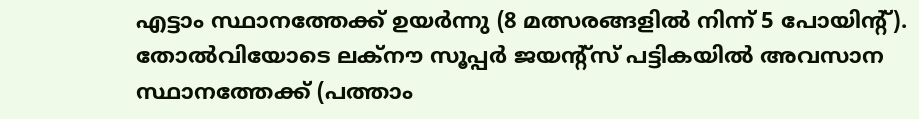എട്ടാം സ്ഥാനത്തേക്ക് ഉയർന്നു (8 മത്സരങ്ങളിൽ നിന്ന് 5 പോയിന്‍റ്). തോൽവിയോടെ ലക്നൗ സൂപ്പർ ജയന്‍റ്സ് പട്ടികയിൽ അവസാന സ്ഥാനത്തേക്ക് (പത്താം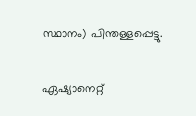സ്ഥാനം) പിന്തള്ളപ്പെട്ടു.

ഏഷ്യാനെറ്റ്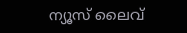ന്യൂസ് ലൈവ്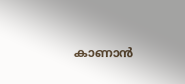കാണാന്‍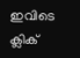ഇവിടെ ക്ലിക്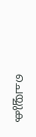ചെയ്യുക